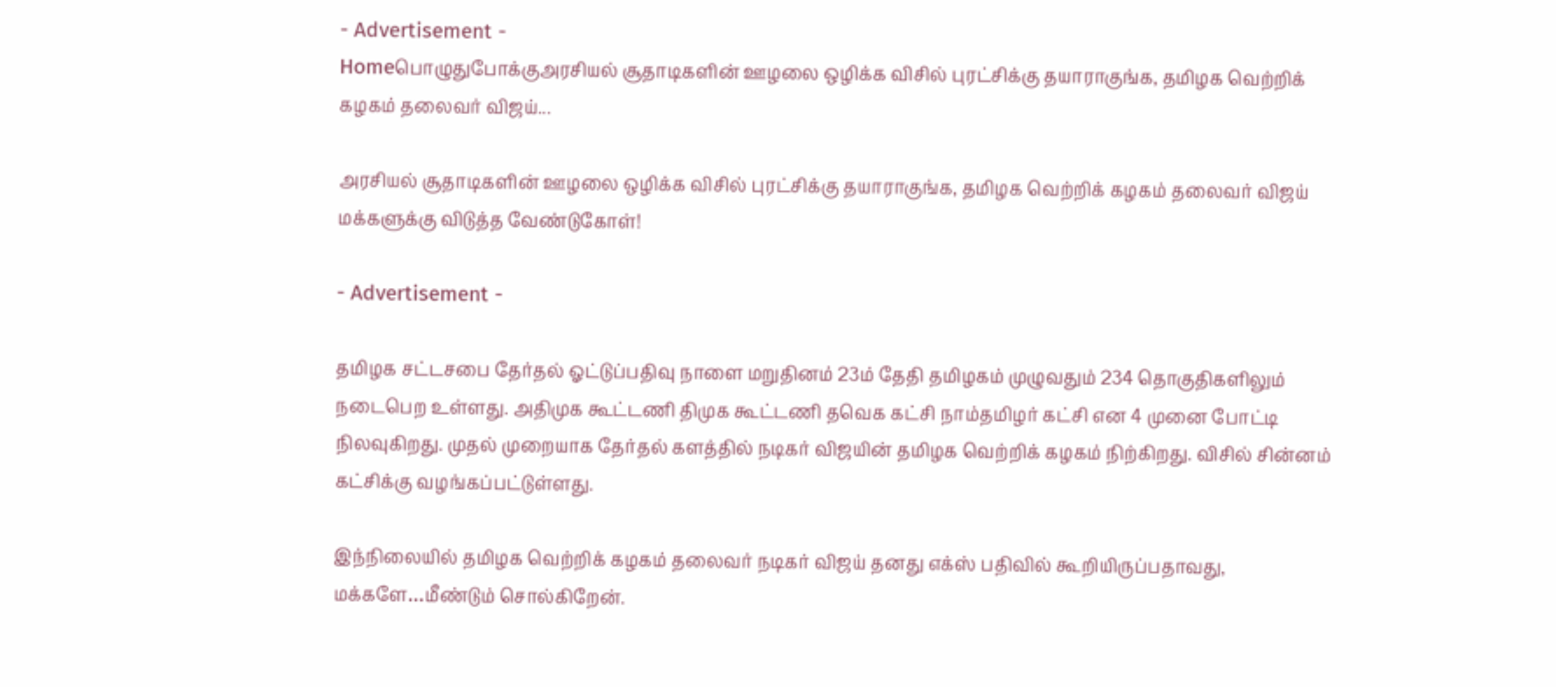- Advertisement -
Homeபொழுதுபோக்குஅரசியல் சூதாடிகளின் ஊழலை ஒழிக்க விசில் புரட்சிக்கு தயாராகுங்க, தமிழக வெற்றிக் கழகம் தலைவர் விஜய்...

அரசியல் சூதாடிகளின் ஊழலை ஒழிக்க விசில் புரட்சிக்கு தயாராகுங்க, தமிழக வெற்றிக் கழகம் தலைவர் விஜய் மக்களுக்கு விடுத்த வேண்டுகோள்!

- Advertisement -

தமிழக சட்டசபை தேர்தல் ஓட்டுப்பதிவு நாளை மறுதினம் 23ம் தேதி தமிழகம் முழுவதும் 234 தொகுதிகளிலும் நடைபெற உள்ளது. அதிமுக கூட்டணி திமுக கூட்டணி தவெக கட்சி நாம்தமிழர் கட்சி என 4 முனை போட்டி நிலவுகிறது. முதல் முறையாக தேர்தல் களத்தில் நடிகர் விஜயின் தமிழக வெற்றிக் கழகம் நிற்கிறது. விசில் சின்னம் கட்சிக்கு வழங்கப்பட்டுள்ளது.

இந்நிலையில் தமிழக வெற்றிக் கழகம் தலைவர் நடிகர் விஜய் தனது எக்ஸ் பதிவில் கூறியிருப்பதாவது, மக்களே…மீண்டும் சொல்கிறேன்.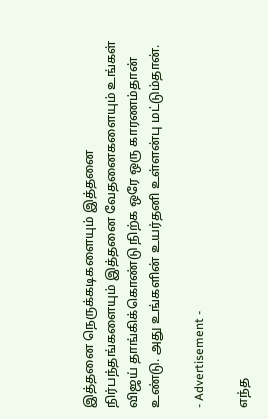இத்தனை நெருக்கடிகளையும் இத்தனை நிர்பந்தங்களையும் இத்தனை வேதனைகளையும் உங்கள் விஜய் தாங்கிக்கொண்டு நிற்க ஒரே ஒரு காரணம்தான் உண்டு. அது உங்களின் உயர்தனி உள்ளன்பு மட்டும்தான்.

- Advertisement -

எந்த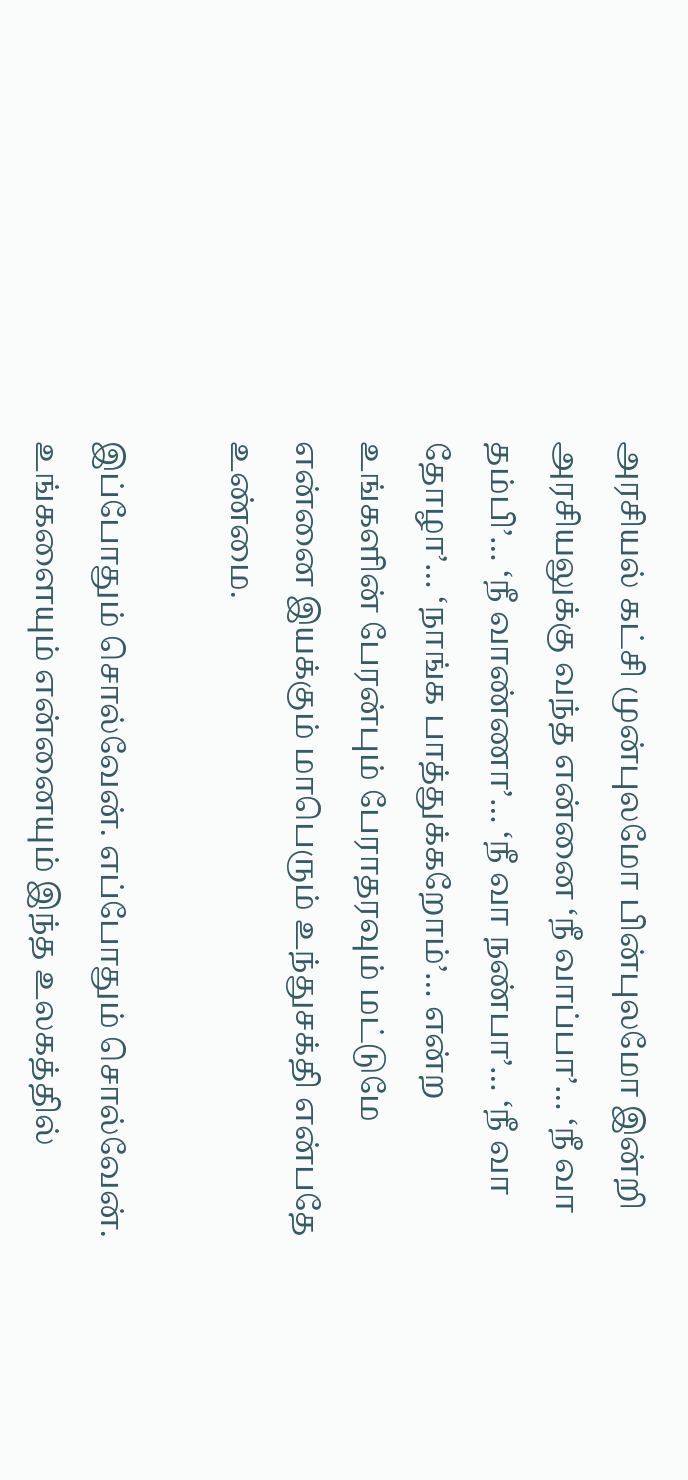அரசியல் கட்சி முன்புலமோ பின்புலமோ இன்றி அரசியலுக்கு வந்த என்னை ‘நீ வாப்பா’… ‘நீ வா தம்பி’… ‘நீ வாண்ணா’… ‘நீ வா நண்பா’… ‘நீ வா தோழா’… ‘நாங்க பாத்துக்கறோம்’… என்ற உங்களின் பேரன்பும் பேராதரவும் மட்டுமே என்னை இயக்கும் மாபெரும் உந்துசக்தி என்பதே உண்மை.

இப்போதும் சொல்வேன். எப்போதும் சொல்வேன். உங்களையும் என்னையும் இந்த உலகத்தில்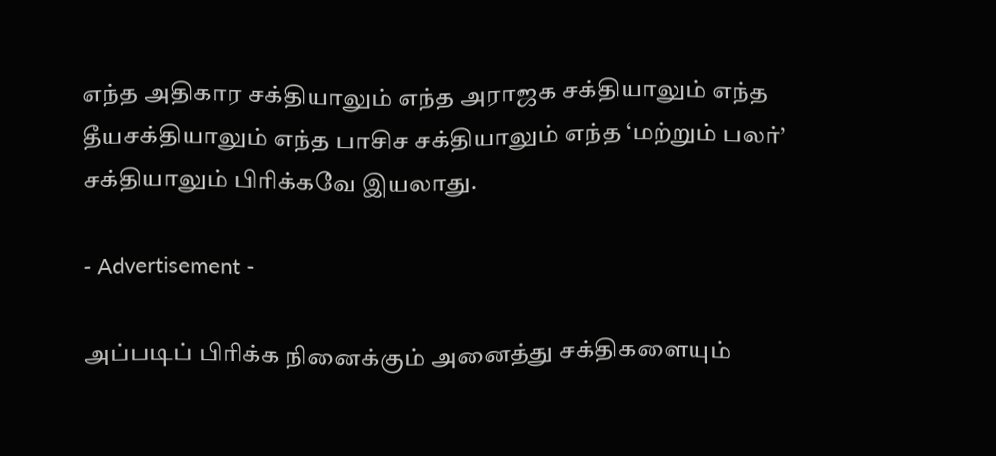எந்த அதிகார சக்தியாலும் எந்த அராஜக சக்தியாலும் எந்த தீயசக்தியாலும் எந்த பாசிச சக்தியாலும் எந்த ‘மற்றும் பலர்’ சக்தியாலும் பிரிக்கவே இயலாது.

- Advertisement -

அப்படிப் பிரிக்க நினைக்கும் அனைத்து சக்திகளையும்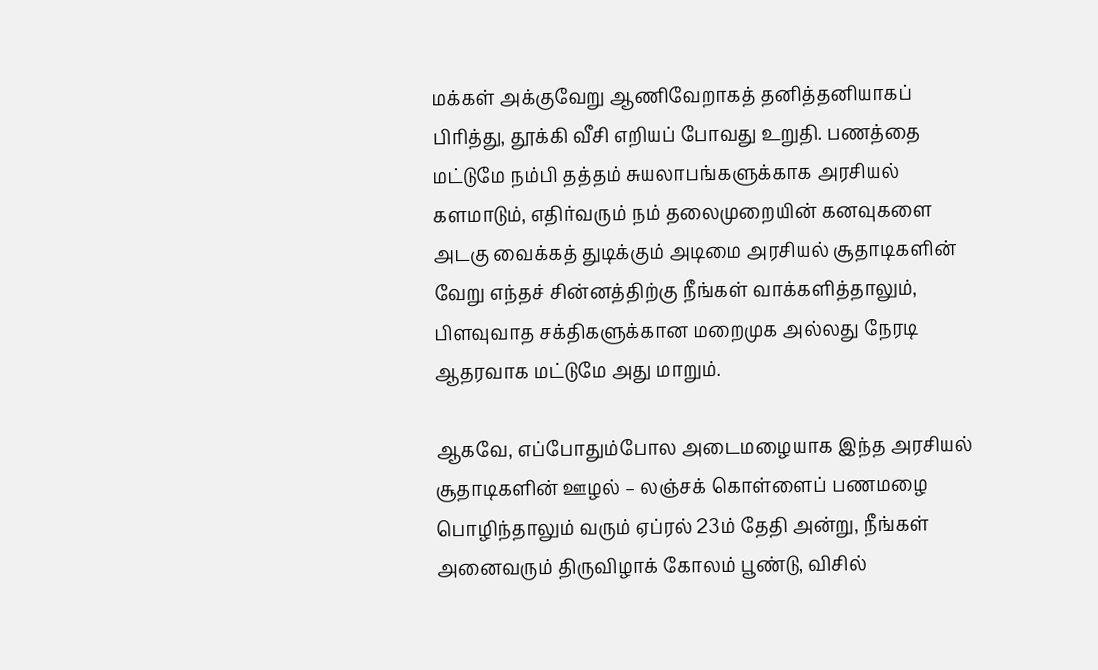மக்கள் அக்குவேறு ஆணிவேறாகத் தனித்தனியாகப் பிரித்து, தூக்கி வீசி எறியப் போவது உறுதி. பணத்தை மட்டுமே நம்பி தத்தம் சுயலாபங்களுக்காக அரசியல் களமாடும், எதிர்வரும் நம் தலைமுறையின் கனவுகளை அடகு வைக்கத் துடிக்கும் அடிமை அரசியல் சூதாடிகளின் வேறு எந்தச் சின்னத்திற்கு நீங்கள் வாக்களித்தாலும், பிளவுவாத சக்திகளுக்கான மறைமுக அல்லது நேரடி ஆதரவாக மட்டுமே அது மாறும்.

ஆகவே, எப்போதும்போல அடைமழையாக இந்த அரசியல் சூதாடிகளின் ஊழல் – லஞ்சக் கொள்ளைப் பணமழை பொழிந்தாலும் வரும் ஏப்ரல் 23ம் தேதி அன்று, நீங்கள் அனைவரும் திருவிழாக் கோலம் பூண்டு, விசில்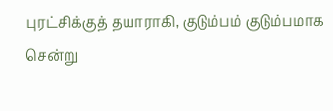புரட்சிக்குத் தயாராகி, குடும்பம் குடும்பமாக சென்று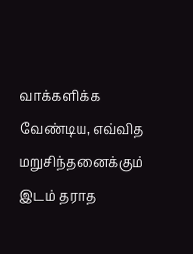வாக்களிக்க வேண்டிய, எவ்வித மறுசிந்தனைக்கும் இடம் தராத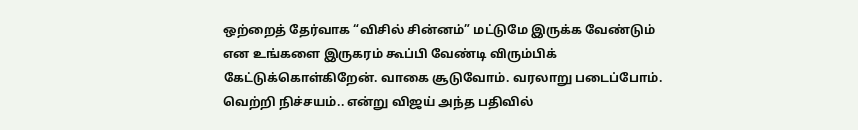ஒற்றைத் தேர்வாக “விசில் சின்னம்” மட்டுமே இருக்க வேண்டும் என உங்களை இருகரம் கூப்பி வேண்டி விரும்பிக் கேட்டுக்கொள்கிறேன். வாகை சூடுவோம். வரலாறு படைப்போம். வெற்றி நிச்சயம்.. என்று விஜய் அந்த பதிவில்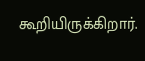கூறியிருக்கிறார்.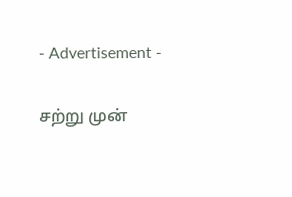- Advertisement -

சற்று முன்